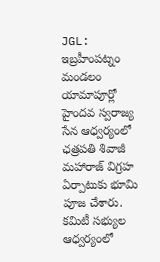JGL: ఇబ్రహీంపట్నం మండలం యామాపూర్లో హైందవ స్వరాజ్య సేన ఆధ్వర్యంలో ఛత్రపతి శివాజీ మహారాజ్ విగ్రహ ఏర్పాటుకు భూమి పూజ చేశారు. కమిటీ సభ్యుల ఆధ్వర్యంలో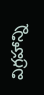విగ్రహాన్ని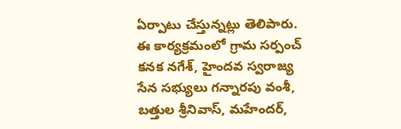ఏర్పాటు చేస్తున్నట్లు తెలిపారు. ఈ కార్యక్రమంలో గ్రామ సర్పంచ్ కనక నగేశ్, హైందవ స్వరాజ్య సేన సభ్యులు గన్నారపు వంశీ, బత్తుల శ్రీనివాస్, మహేందర్,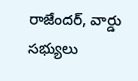రాజేందర్, వార్డు సభ్యులు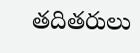తదితరులు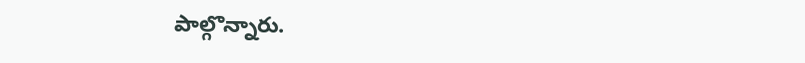పాల్గొన్నారు.